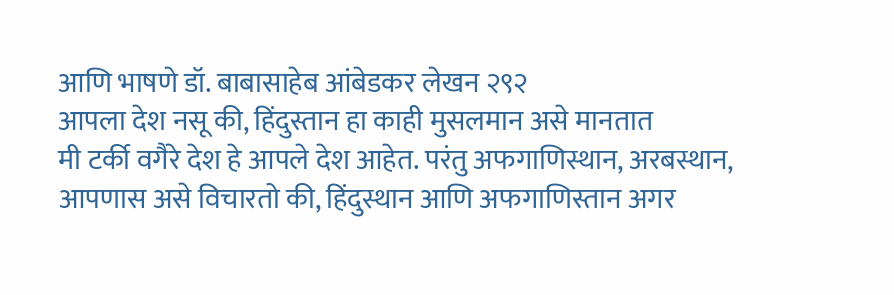आणि भाषणे डॉ. बाबासाहेब आंबेडकर लेखन २९२
आपला देश नसू की, हिंदुस्तान हा काही मुसलमान असे मानतात
मी टर्की वगैरे देश हे आपले देश आहेत. परंतु अफगाणिस्थान, अरबस्थान,
आपणास असे विचारतो की, हिंदुस्थान आणि अफगाणिस्तान अगर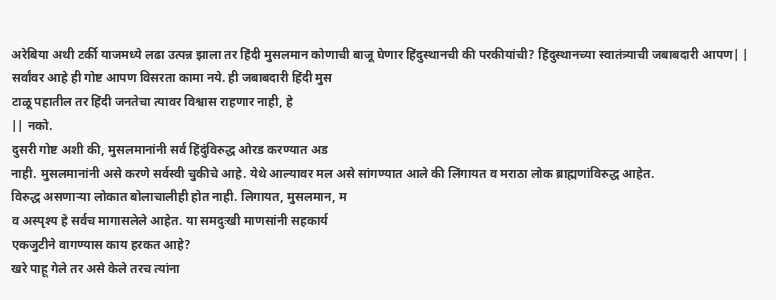अरेबिया अथी टर्की याजमध्ये लढा उत्पन्न झाला तर हिंदी मुसलमान कोणाची बाजू घेणार हिंदुस्थानची की परकीयांची? हिंदुस्थानच्या स्वातंत्र्याची जबाबदारी आपण| | सर्वांवर आहे ही गोष्ट आपण विसरता कामा नये. ही जबाबदारी हिंदी मुस
टाळू पहातील तर हिंदी जनतेचा त्यावर विश्वास राहणार नाही, हे
|| नको.
दुसरी गोष्ट अशी की, मुसलमानांनी सर्व हिंदुंविरुद्ध ओरड करण्यात अड
नाही. मुसलमानांनी असे करणे सर्वस्वी चुकीचे आहे. येथे आल्यावर मल असे सांगण्यात आले की लिंगायत व मराठा लोक ब्राह्मणांविरुद्ध आहेत.
विरुद्ध असणाऱ्या लोकात बोलाचालीही होत नाही. लिगायत, मुसलमान, म
व अस्पृश्य हे सर्वच मागासलेले आहेत. या समदुःखी माणसांनी सहकार्य
एकजुटीने वागण्यास काय हरकत आहे?
खरे पाहू गेले तर असे केले तरच त्यांना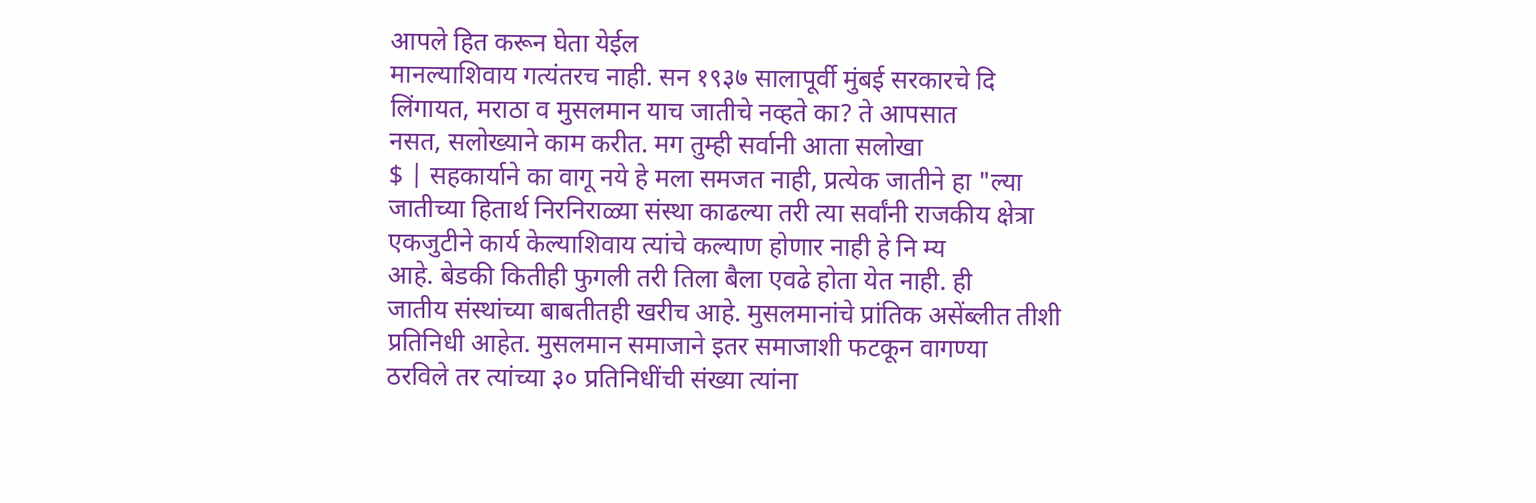आपले हित करून घेता येईल
मानल्याशिवाय गत्यंतरच नाही. सन १९३७ सालापूर्वी मुंबई सरकारचे दि
लिंगायत, मराठा व मुसलमान याच जातीचे नव्हते का? ते आपसात
नसत, सलोख्याने काम करीत. मग तुम्ही सर्वानी आता सलोखा
$ | सहकार्याने का वागू नये हे मला समजत नाही, प्रत्येक जातीने हा "ल्या
जातीच्या हितार्थ निरनिराळ्या संस्था काढल्या तरी त्या सर्वांनी राजकीय क्षेत्रा
एकजुटीने कार्य केल्याशिवाय त्यांचे कल्याण होणार नाही हे नि म्य
आहे. बेडकी कितीही फुगली तरी तिला बैला एवढे होता येत नाही. ही
जातीय संस्थांच्या बाबतीतही खरीच आहे. मुसलमानांचे प्रांतिक असेंब्लीत तीशी
प्रतिनिधी आहेत. मुसलमान समाजाने इतर समाजाशी फटकून वागण्या
ठरविले तर त्यांच्या ३० प्रतिनिधींची संख्या त्यांना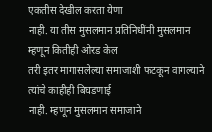एकतीस देखील करता येणा
नाही. या तीस मुसलमान प्रतिनिधींनी मुसलमान म्हणून कितीही ओरड केल
तरी इतर मागासलेल्या समाजाशी फटकून वागल्याने त्यांचे काहीही बिघडणाई
नाही. म्हणून मुसलमान समाजाने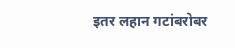इतर लहान गटांबरोबर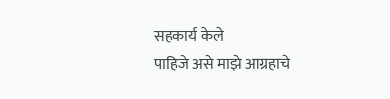सहकार्य केले
पाहिजे असे माझे आग्रहाचे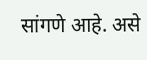सांगणे आहे. असे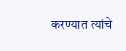करण्यात त्यांचे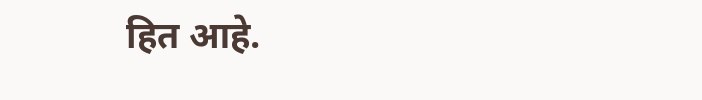हित आहे.